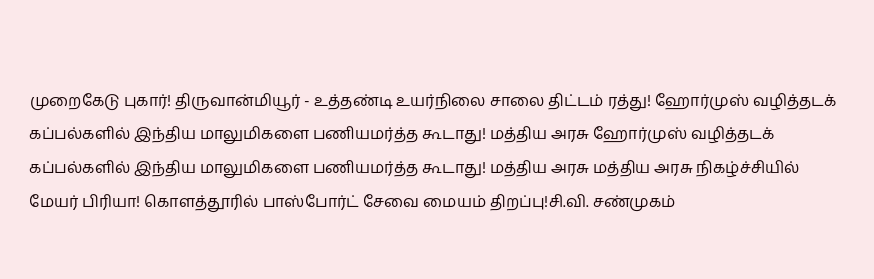முறைகேடு புகார்! திருவான்மியூர் - உத்தண்டி உயர்நிலை சாலை திட்டம் ரத்து! ஹோர்முஸ் வழித்தடக் கப்பல்களில் இந்திய மாலுமிகளை பணியமர்த்த கூடாது! மத்திய அரசு ஹோர்முஸ் வழித்தடக் கப்பல்களில் இந்திய மாலுமிகளை பணியமர்த்த கூடாது! மத்திய அரசு மத்திய அரசு நிகழ்ச்சியில் மேயர் பிரியா! கொளத்தூரில் பாஸ்போர்ட் சேவை மையம் திறப்பு!சி.வி. சண்முகம்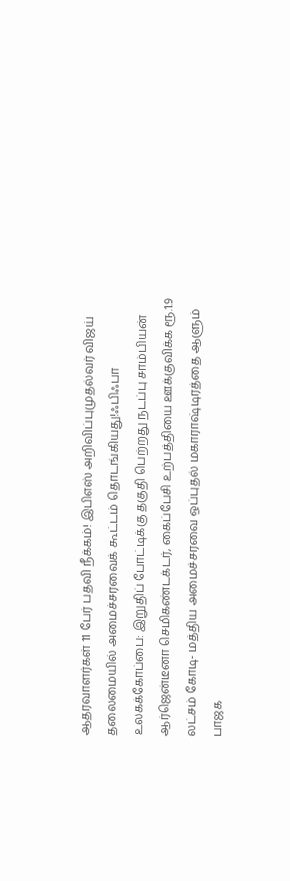ஆதரவாளர்கள் 11 பேர் பதவி நீக்கம்! இபிஎஸ் அறிவிப்புமுதல்வர் விஜய் தலைமையில் அமைச்சரவைக் கூட்டம் தொடங்கியது!ஃபிஃபா உலகக்கோப்பை: இறுதிப் போட்டிக்கு தகுதி பெற்றது நடப்பு சாம்பியன் ஆர்ஜென்டீனா செமிகண்டக்டர், கைப்பேசி உற்பத்தியை ஊக்குவிக்க ரூ.1.9 லட்சம் கோடி- மத்திய அமைச்சரவை ஒப்புதல் மகாராஷ்டிரத்தை ஆளும் பாஜக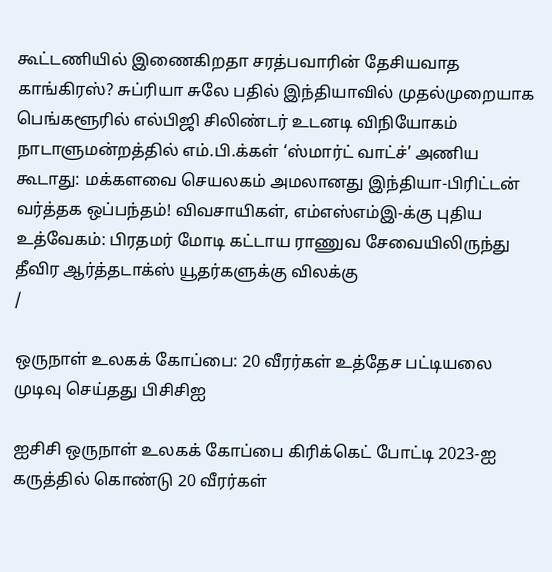கூட்டணியில் இணைகிறதா சரத்பவாரின் தேசியவாத காங்கிரஸ்? சுப்ரியா சுலே பதில் இந்தியாவில் முதல்முறையாக பெங்களூரில் எல்பிஜி சிலிண்டர் உடனடி விநியோகம் நாடாளுமன்றத்தில் எம்.பி.க்கள் ‘ஸ்மார்ட் வாட்ச்’ அணிய கூடாது: மக்களவை செயலகம் அமலானது இந்தியா-பிரிட்டன் வர்த்தக ஒப்பந்தம்! விவசாயிகள், எம்எஸ்எம்இ-க்கு புதிய உத்வேகம்: பிரதமர் மோடி கட்டாய ராணுவ சேவையிலிருந்து தீவிர ஆர்த்தடாக்ஸ் யூதர்களுக்கு விலக்கு
/

ஒருநாள் உலகக் கோப்பை: 20 வீரர்கள் உத்தேச பட்டியலை முடிவு செய்தது பிசிசிஐ

ஐசிசி ஒருநாள் உலகக் கோப்பை கிரிக்கெட் போட்டி 2023-ஐ கருத்தில் கொண்டு 20 வீரர்கள்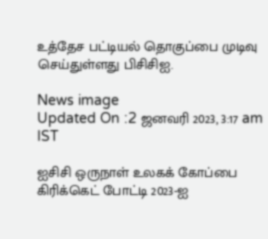உத்தேச பட்டியல் தொகுப்பை முடிவு செய்துள்ளது பிசிசிஐ.

News image
Updated On :2 ஜனவரி 2023, 3:17 am IST

ஐசிசி ஒருநாள் உலகக் கோப்பை கிரிக்கெட் போட்டி 2023-ஐ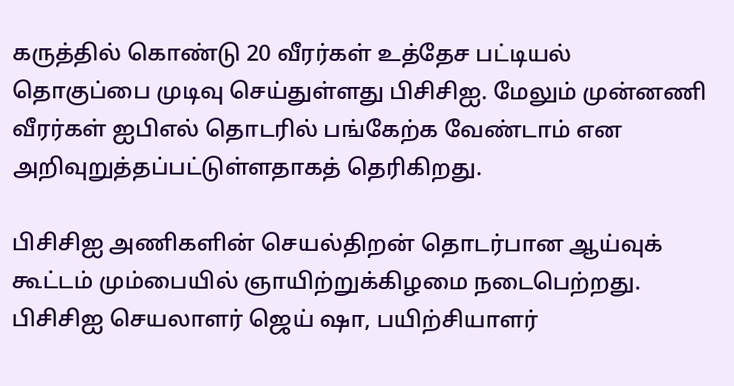கருத்தில் கொண்டு 20 வீரர்கள் உத்தேச பட்டியல் தொகுப்பை முடிவு செய்துள்ளது பிசிசிஐ. மேலும் முன்னணி வீரர்கள் ஐபிஎல் தொடரில் பங்கேற்க வேண்டாம் என அறிவுறுத்தப்பட்டுள்ளதாகத் தெரிகிறது.

பிசிசிஐ அணிகளின் செயல்திறன் தொடர்பான ஆய்வுக் கூட்டம் மும்பையில் ஞாயிற்றுக்கிழமை நடைபெற்றது. பிசிசிஐ செயலாளர் ஜெய் ஷா, பயிற்சியாளர்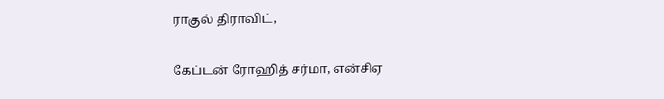ராகுல் திராவிட்,

கேப்டன் ரோஹித் சர்மா, என்சிஏ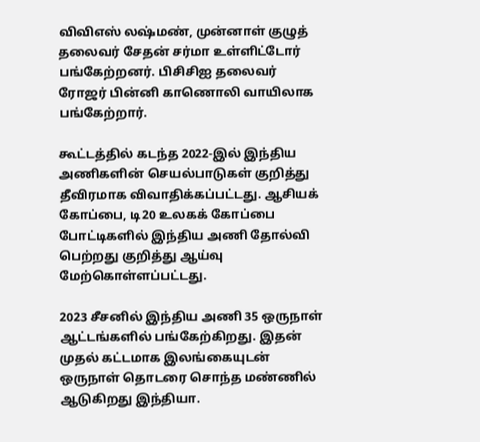விவிஎஸ் லஷ்மண், முன்னாள் குழுத் தலைவர் சேதன் சர்மா உள்ளிட்டோர் பங்கேற்றனர். பிசிசிஐ தலைவர் ரோஜர் பின்னி காணொலி வாயிலாக பங்கேற்றார்.

கூட்டத்தில் கடந்த 2022-இல் இந்திய அணிகளின் செயல்பாடுகள் குறித்து தீவிரமாக விவாதிக்கப்பட்டது. ஆசியக் கோப்பை, டி20 உலகக் கோப்பை போட்டிகளில் இந்திய அணி தோல்வி பெற்றது குறித்து ஆய்வு மேற்கொள்ளப்பட்டது.

2023 சீசனில் இந்திய அணி 35 ஒருநாள் ஆட்டங்களில் பங்கேற்கிறது. இதன் முதல் கட்டமாக இலங்கையுடன் ஒருநாள் தொடரை சொந்த மண்ணில் ஆடுகிறது இந்தியா.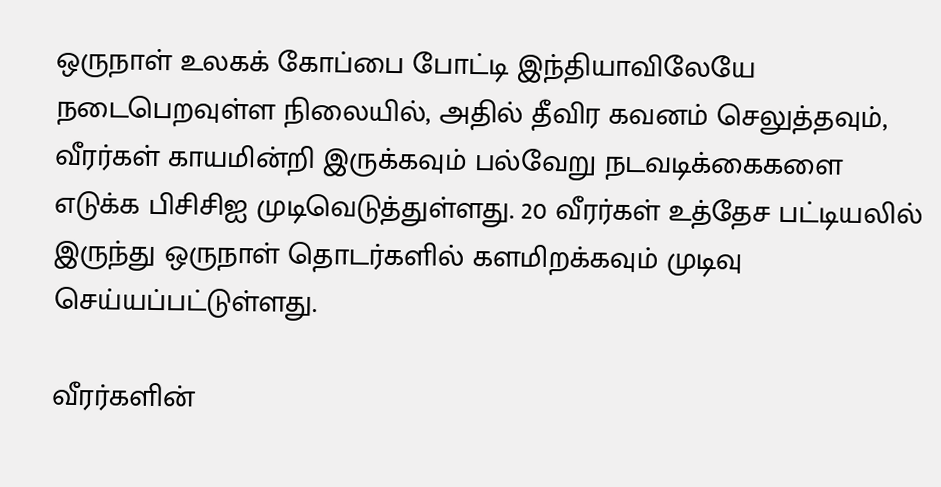ஒருநாள் உலகக் கோப்பை போட்டி இந்தியாவிலேயே நடைபெறவுள்ள நிலையில், அதில் தீவிர கவனம் செலுத்தவும், வீரர்கள் காயமின்றி இருக்கவும் பல்வேறு நடவடிக்கைகளை எடுக்க பிசிசிஐ முடிவெடுத்துள்ளது. 20 வீரர்கள் உத்தேச பட்டியலில் இருந்து ஒருநாள் தொடர்களில் களமிறக்கவும் முடிவு செய்யப்பட்டுள்ளது.

வீரர்களின்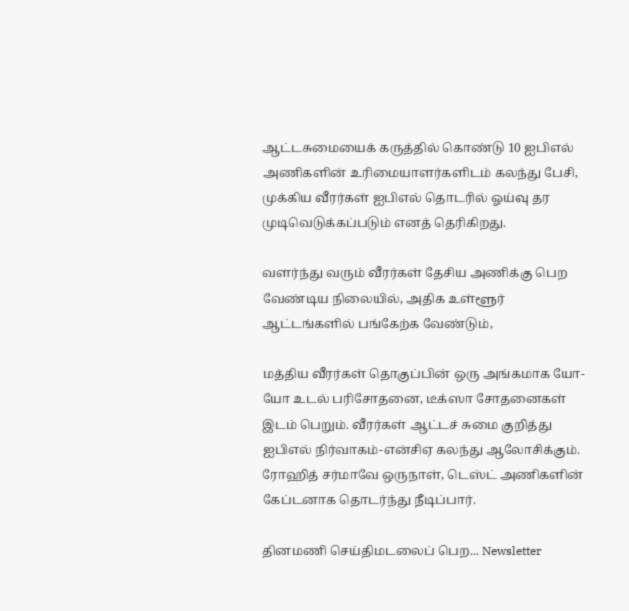ஆட்டசுமையைக் கருத்தில் கொண்டு 10 ஐபிஎல் அணிகளின் உரிமையாளர்களிடம் கலந்து பேசி, முக்கிய வீரர்கள் ஐபிஎல் தொடரில் ஓய்வு தர முடிவெடுக்கப்படும் எனத் தெரிகிறது.

வளர்ந்து வரும் வீரர்கள் தேசிய அணிக்கு பெற வேண்டிய நிலையில், அதிக உள்ளூர் ஆட்டங்களில் பங்கேற்க வேண்டும்,

மத்திய வீரர்கள் தொகுப்பின் ஒரு அங்கமாக யோ-யோ உடல் பரிசோதனை, டீக்ஸா சோதனைகள் இடம் பெறும். வீரர்கள் ஆட்டச் சுமை குறித்து ஐபிஎல் நிர்வாகம்-என்சிஏ கலந்து ஆலோசிக்கும். ரோஹித் சர்மாவே ஒருநாள், டெஸ்ட் அணிகளின் கேப்டனாக தொடர்ந்து நீடிப்பார்.

தினமணி செய்திமடலைப் பெற... Newsletter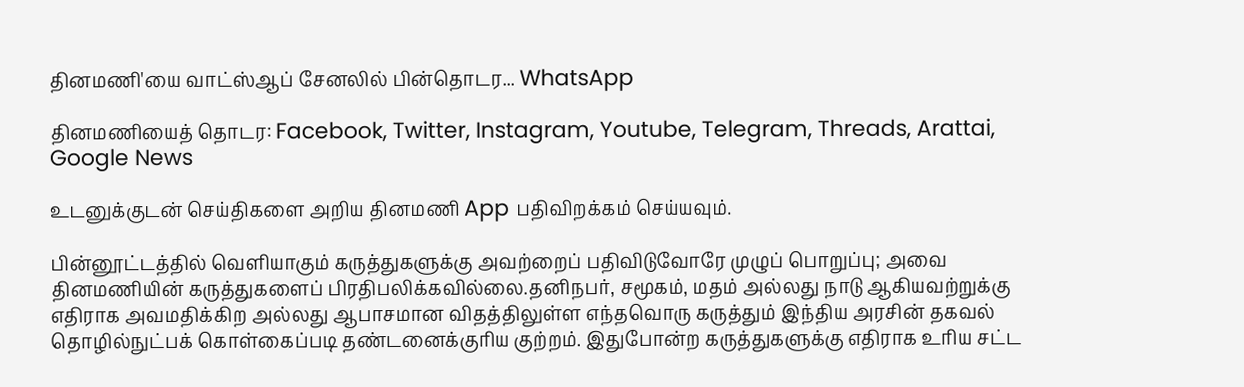தினமணி'யை வாட்ஸ்ஆப் சேனலில் பின்தொடர... WhatsApp

தினமணியைத் தொடர: Facebook, Twitter, Instagram, Youtube, Telegram, Threads, Arattai, Google News

உடனுக்குடன் செய்திகளை அறிய தினமணி App பதிவிறக்கம் செய்யவும்.

பின்னூட்டத்தில் வெளியாகும் கருத்துகளுக்கு அவற்றைப் பதிவிடுவோரே முழுப் பொறுப்பு; அவை தினமணியின் கருத்துகளைப் பிரதிபலிக்கவில்லை.தனிநபர், சமூகம், மதம் அல்லது நாடு ஆகியவற்றுக்கு எதிராக அவமதிக்கிற அல்லது ஆபாசமான விதத்திலுள்ள எந்தவொரு கருத்தும் இந்திய அரசின் தகவல் தொழில்நுட்பக் கொள்கைப்படி தண்டனைக்குரிய குற்றம். இதுபோன்ற கருத்துகளுக்கு எதிராக உரிய சட்ட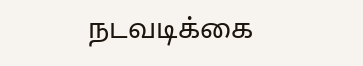நடவடிக்கை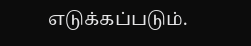எடுக்கப்படும்.